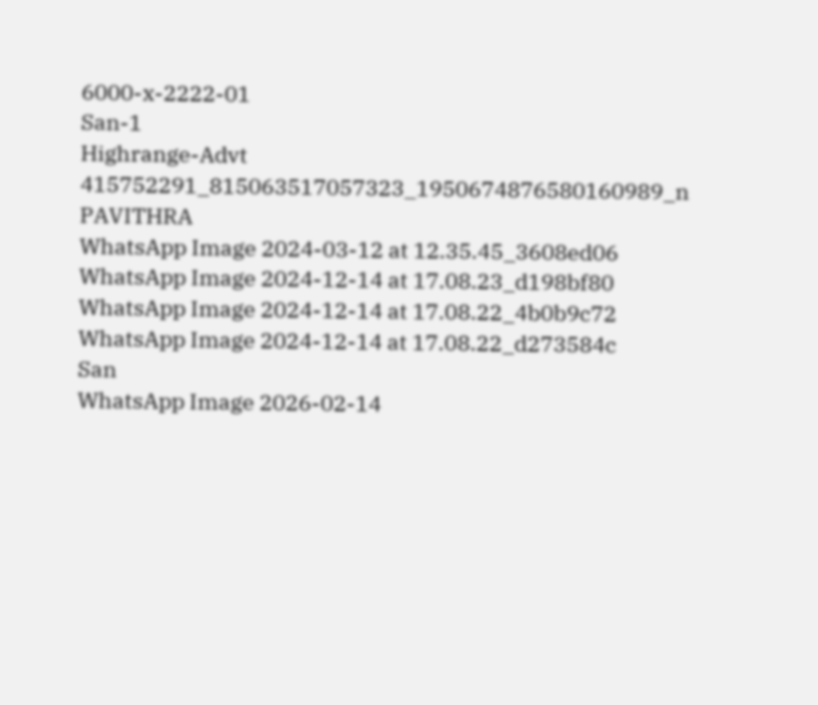6000-x-2222-01
San-1
Highrange-Advt
415752291_815063517057323_1950674876580160989_n
PAVITHRA
WhatsApp Image 2024-03-12 at 12.35.45_3608ed06
WhatsApp Image 2024-12-14 at 17.08.23_d198bf80
WhatsApp Image 2024-12-14 at 17.08.22_4b0b9c72
WhatsApp Image 2024-12-14 at 17.08.22_d273584c
San
WhatsApp Image 2026-02-14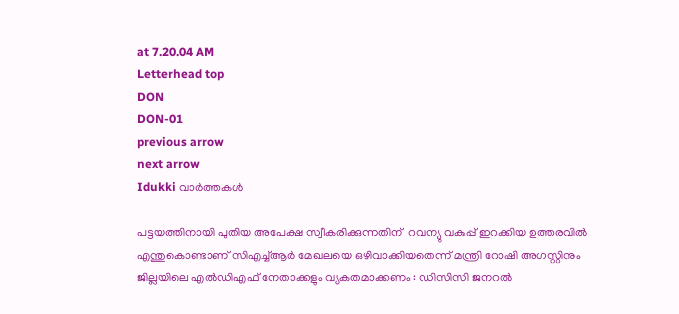at 7.20.04 AM
Letterhead top
DON
DON-01
previous arrow
next arrow
Idukki വാര്‍ത്തകള്‍

പട്ടയത്തിനായി പുതിയ അപേക്ഷ സ്വീകരിക്കുന്നതിന്  റവന്യു വകുപ്പ് ഇറക്കിയ ഉത്തരവിൽ എന്തുകൊണ്ടാണ് സിഎച്ച്ആർ മേഖലയെ ഒഴിവാക്കിയതെന്ന് മന്ത്രി റോഷി അഗസ്റ്റിനും ജില്ലയിലെ എൽഡിഎഫ് നേതാക്കളും വ്യകതമാക്കണം : ഡിസിസി ജനറൽ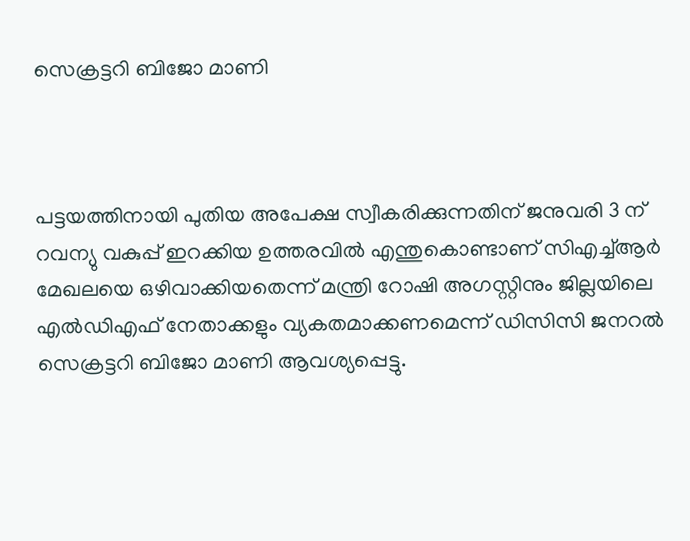സെക്രട്ടറി ബിജോ മാണി



പട്ടയത്തിനായി പുതിയ അപേക്ഷ സ്വീകരിക്കുന്നതിന് ജനുവരി 3 ന് റവന്യു വകുപ്പ് ഇറക്കിയ ഉത്തരവിൽ എന്തുകൊണ്ടാണ് സിഎച്ച്ആർ മേഖലയെ ഒഴിവാക്കിയതെന്ന് മന്ത്രി റോഷി അഗസ്റ്റിനും ജില്ലയിലെ എൽഡിഎഫ് നേതാക്കളും വ്യകതമാക്കണമെന്ന് ഡിസിസി ജനറൽ സെക്രട്ടറി ബിജോ മാണി ആവശ്യപ്പെട്ടു.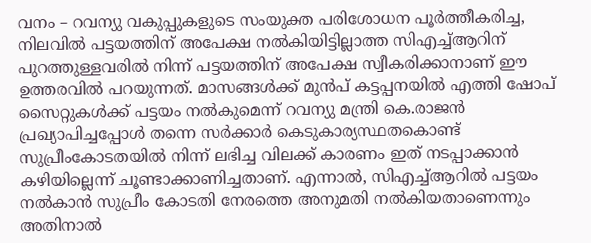വനം – റവന്യു വകുപ്പുകളുടെ സംയുക്ത പരിശോധന പൂർത്തീകരിച്ച, നിലവിൽ പട്ടയത്തിന് അപേക്ഷ നൽകിയിട്ടില്ലാത്ത സിഎച്ച്ആറിന് പുറത്തുള്ളവരിൽ നിന്ന് പട്ടയത്തിന് അപേക്ഷ സ്വീകരിക്കാനാണ് ഈ ഉത്തരവിൽ പറയുന്നത്. മാസങ്ങൾക്ക് മുൻപ് കട്ടപ്പനയിൽ എത്തി ഷോപ് സൈറ്റുകൾക്ക് പട്ടയം നൽകുമെന്ന് റവന്യു മന്ത്രി കെ.രാജൻ പ്രഖ്യാപിച്ചപ്പോൾ തന്നെ സർക്കാർ കെടുകാര്യസ്ഥതകൊണ്ട് സുപ്രീംകോടതയിൽ നിന്ന് ലഭിച്ച വിലക്ക് കാരണം ഇത് നടപ്പാക്കാൻ കഴിയില്ലെന്ന് ചൂണ്ടാക്കാണിച്ചതാണ്. എന്നാൽ, സിഎച്ച്ആറിൽ പട്ടയം നൽകാൻ സുപ്രീം കോടതി നേരത്തെ അനുമതി നൽകിയതാണെന്നും അതിനാൽ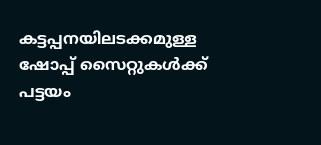കട്ടപ്പനയിലടക്കമുള്ള ഷോപ്പ് സൈറ്റുകൾക്ക് പട്ടയം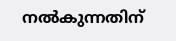നൽകുന്നതിന്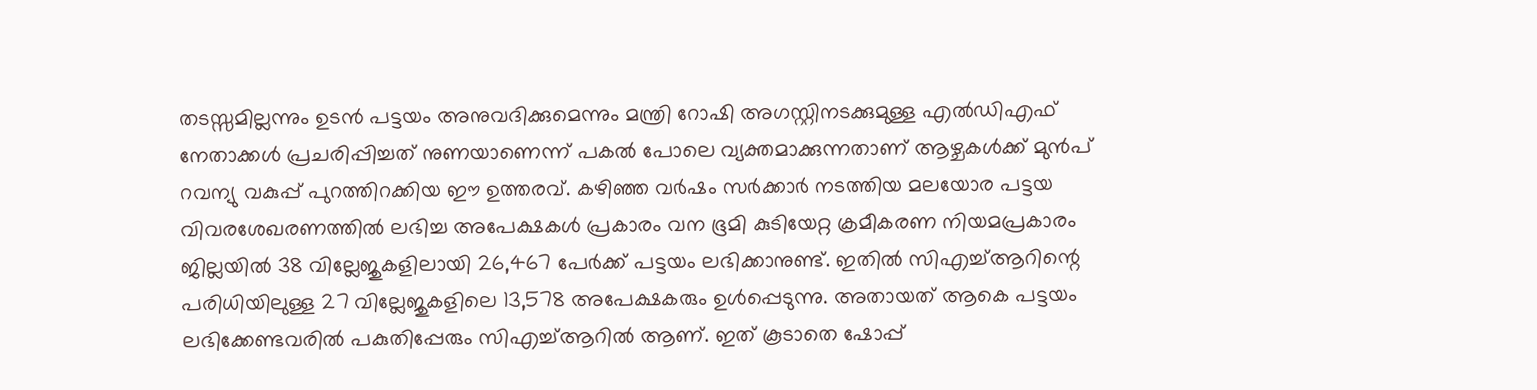തടസ്സമില്ലന്നും ഉടൻ പട്ടയം അനുവദിക്കുമെന്നും മന്ത്രി റോഷി അഗസ്റ്റിനടക്കുമുള്ള എൽഡിഎഫ് നേതാക്കൾ പ്രചരിപ്പിച്ചത് നുണയാണെന്ന് പകൽ പോലെ വ്യക്തമാക്കുന്നതാണ് ആഴ്ചകൾക്ക് മുൻപ് റവന്യു വകുപ്പ് പുറത്തിറക്കിയ ഈ ഉത്തരവ്. കഴിഞ്ഞ വർഷം സർക്കാർ നടത്തിയ മലയോര പട്ടയ വിവരശേഖരണത്തിൽ ലഭിച്ച അപേക്ഷകൾ പ്രകാരം വന ഭൂമി കുടിയേറ്റ ക്രമീകരണ നിയമപ്രകാരം ജില്ലയിൽ 38 വില്ലേജുകളിലായി 26,467 പേർക്ക് പട്ടയം ലഭിക്കാനുണ്ട്. ഇതിൽ സിഎച്ച്ആറിന്റെ പരിധിയിലുള്ള 27 വില്ലേജുകളിലെ 13,578 അപേക്ഷകരും ഉൾപ്പെടുന്നു. അതായത് ആകെ പട്ടയം ലഭിക്കേണ്ടവരിൽ പകുതിപ്പേരും സിഎച്ച്ആറിൽ ആണ്. ഇത് കൂടാതെ ഷോപ്പ്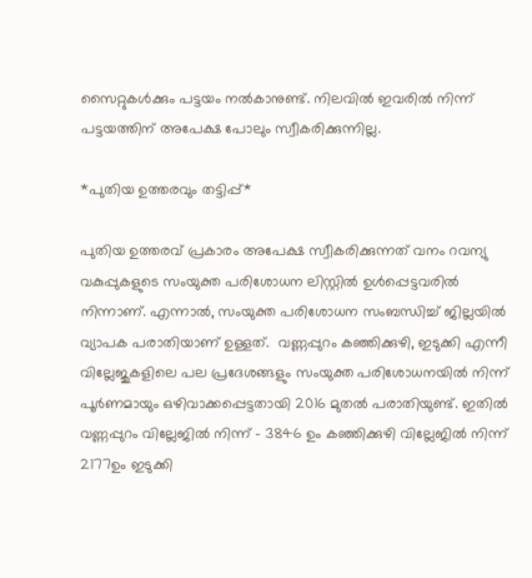സൈറ്റുകൾക്കും പട്ടയം നൽകാനുണ്ട്. നിലവിൽ ഇവരിൽ നിന്ന് പട്ടയത്തിന് അപേക്ഷ പോലും സ്വീകരിക്കുന്നില്ല.

*പുതിയ ഉത്തരവും തട്ടിപ്പ്*

പുതിയ ഉത്തരവ് പ്രകാരം അപേക്ഷ സ്വീകരിക്കുന്നത് വനം റവന്യു വകുപ്പുകളുടെ സംയുക്ത പരിശോധന ലിസ്റ്റിൽ ഉൾപ്പെട്ടവരിൽ നിന്നാണ്. എന്നാൽ, സംയുക്ത പരിശോധന സംബന്ധിച്ച് ജില്ലയിൽ വ്യാപക പരാതിയാണ് ഉള്ളത്.  വണ്ണപ്പുറം കഞ്ഞിക്കുഴി, ഇടുക്കി എന്നീ വില്ലേജുകളിലെ പല പ്രദേശങ്ങളും സംയുക്ത പരിശോധനയിൽ നിന്ന് പൂർണമായും ഒഴിവാക്കപ്പെട്ടതായി 2016 മുതൽ പരാതിയുണ്ട്. ഇതിൽ വണ്ണപ്പുറം വില്ലേജിൽ നിന്ന് – 3846 ഉം കഞ്ഞിക്കുഴി വില്ലേജിൽ നിന്ന് 2177ഉം ഇടുക്കി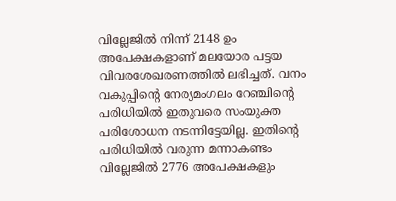വില്ലേജിൽ നിന്ന് 2148 ഉം അപേക്ഷകളാണ് മലയോര പട്ടയ വിവരശേഖരണത്തിൽ ലഭിച്ചത്. വനം വകുപ്പിന്റെ നേര്യമംഗലം റേഞ്ചിന്റെ പരിധിയിൽ ഇതുവരെ സംയുക്ത പരിശോധന നടന്നിട്ടേയില്ല. ഇതിന്റെ പരിധിയിൽ വരുന്ന മന്നാകണ്ടം വില്ലേജിൽ 2776 അപേക്ഷകളും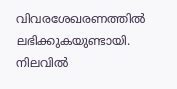വിവരശേഖരണത്തിൽ ലഭിക്കുകയുണ്ടായി. നിലവിൽ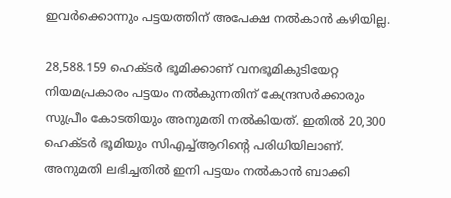ഇവർക്കൊന്നും പട്ടയത്തിന് അപേക്ഷ നൽകാൻ കഴിയില്ല.

28,588.159 ഹെക്ടർ ഭൂമിക്കാണ് വനഭൂമികുടിയേറ്റ നിയമപ്രകാരം പട്ടയം നൽകുന്നതിന് കേന്ദ്രസർക്കാരും സുപ്രീം കോടതിയും അനുമതി നൽകിയത്. ഇതിൽ 20,300 ഹെക്ടർ ഭൂമിയും സിഎച്ച്ആറിന്റെ പരിധിയിലാണ്. അനുമതി ലഭിച്ചതിൽ ഇനി പട്ടയം നൽകാൻ ബാക്കി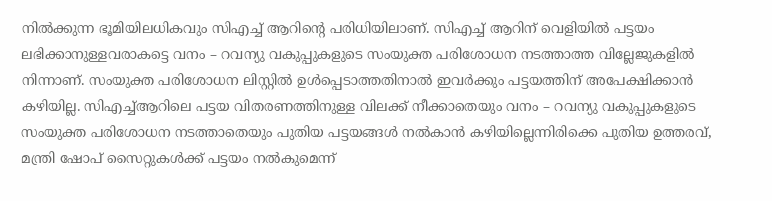നിൽക്കുന്ന ഭൂമിയിലധികവും സിഎച്ച് ആറിന്റെ പരിധിയിലാണ്. സിഎച്ച് ആറിന് വെളിയിൽ പട്ടയം ലഭിക്കാനുള്ളവരാകട്ടെ വനം – റവന്യു വകുപ്പുകളുടെ സംയുക്ത പരിശോധന നടത്താത്ത വില്ലേജുകളിൽ നിന്നാണ്. സംയുക്ത പരിശോധന ലിസ്റ്റിൽ ഉൾപ്പെടാത്തതിനാൽ ഇവർക്കും പട്ടയത്തിന് അപേക്ഷിക്കാൻ കഴിയില്ല. സിഎച്ച്ആറിലെ പട്ടയ വിതരണത്തിനുള്ള വിലക്ക് നീക്കാതെയും വനം – റവന്യു വകുപ്പുകളുടെ സംയുക്ത പരിശോധന നടത്താതെയും പുതിയ പട്ടയങ്ങൾ നൽകാൻ കഴിയില്ലെന്നിരിക്കെ പുതിയ ഉത്തരവ്, മന്ത്രി ഷോപ് സൈറ്റുകൾക്ക് പട്ടയം നൽകുമെന്ന്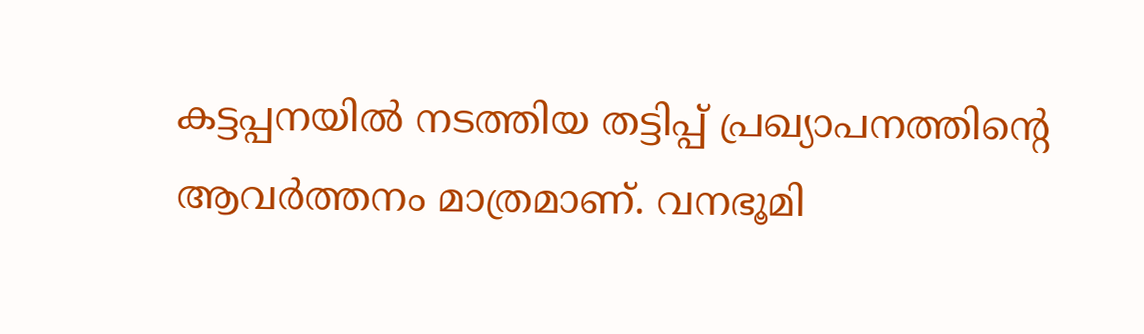കട്ടപ്പനയിൽ നടത്തിയ തട്ടിപ്പ് പ്രഖ്യാപനത്തിന്റെ ആവർത്തനം മാത്രമാണ്. വനഭൂമി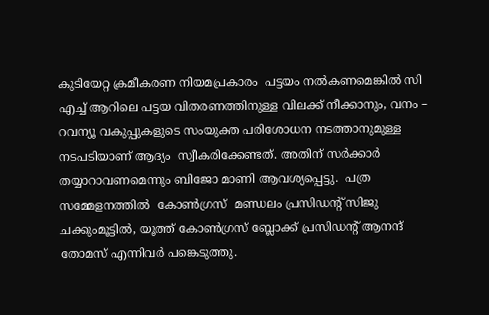കുടിയേറ്റ ക്രമീകരണ നിയമപ്രകാരം  പട്ടയം നൽകണമെങ്കിൽ സി എച്ച് ആറിലെ പട്ടയ വിതരണത്തിനുള്ള വിലക്ക് നീക്കാനും, വനം – റവന്യൂ വകുപ്പുകളുടെ സംയുക്ത പരിശോധന നടത്താനുമുള്ള നടപടിയാണ് ആദ്യം  സ്വീകരിക്കേണ്ടത്. അതിന് സർക്കാർ തയ്യാറാവണമെന്നും ബിജോ മാണി ആവശ്യപ്പെട്ടു.  പത്ര സമ്മേളനത്തിൽ  കോൺഗ്രസ്‌  മണ്ഡലം പ്രസിഡന്റ്‌ സിജു ചക്കുംമൂട്ടിൽ, യൂത്ത് കോൺഗ്രസ്‌ ബ്ലോക്ക് പ്രസിഡന്റ്‌ ആനന്ദ് തോമസ് എന്നിവർ പങ്കെടുത്തു.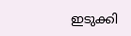ഇടുക്കി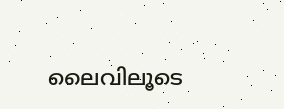ലൈവിലൂടെ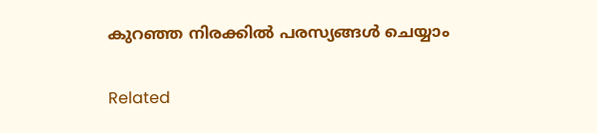കുറഞ്ഞ നിരക്കിൽ പരസ്യങ്ങൾ ചെയ്യാം

Related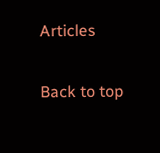Articles

Back to top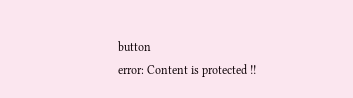button
error: Content is protected !!